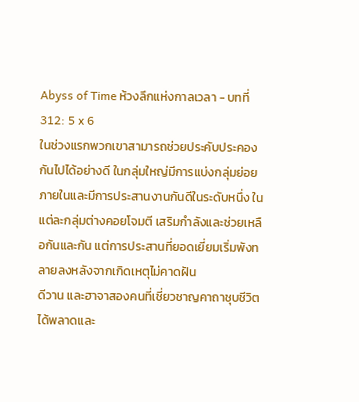Abyss of Time ห้วงลึกแห่งกาลเวลา - บทที่ 312: 5 x 6
ในช่วงแรกพวกเขาสามารถช่วยประคับประคองกันไปได้อย่างดี ในกลุ่มใหญ่มีการแบ่งกลุ่มย่อยภายในและมีการประสานงานกันดีในระดับหนึ่ง ในแต่ละกลุ่มต่างคอยโจมตี เสริมกำลังและช่วยเหลือกันและกัน แต่การประสานที่ยอดเยี่ยมเริ่มพังทลายลงหลังจากเกิดเหตุไม่คาดฝัน
ดีวาน และฮาจาสองคนที่เชี่ยวชาญคาถาชุบชีวิตได้พลาดและ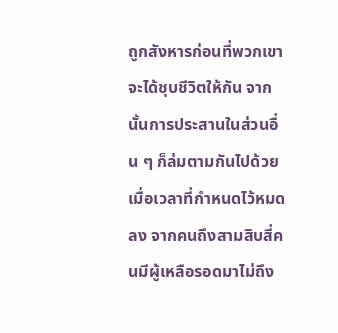ถูกสังหารก่อนที่พวกเขาจะได้ชุบชีวิตให้กัน จากนั้นการประสานในส่วนอื่น ๆ ก็ล่มตามกันไปด้วย
เมื่อเวลาที่กำหนดไว้หมดลง จากคนถึงสามสิบสี่คนมีผู้เหลือรอดมาไม่ถึง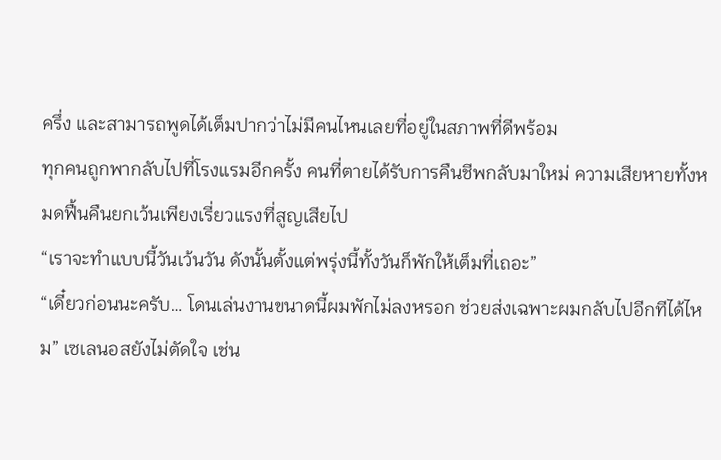ครึ่ง และสามารถพูดได้เต็มปากว่าไม่มีคนไหนเลยที่อยู่ในสภาพที่ดีพร้อม
ทุกคนถูกพากลับไปที่โรงแรมอีกครั้ง คนที่ตายได้รับการคืนชีพกลับมาใหม่ ความเสียหายทั้งหมดฟื้นคืนยกเว้นเพียงเรี่ยวแรงที่สูญเสียไป
“เราจะทำแบบนี้วันเว้นวัน ดังนั้นตั้งแต่พรุ่งนี้ทั้งวันก็พักให้เต็มที่เถอะ”
“เดี๋ยวก่อนนะครับ… โดนเล่นงานขนาดนี้ผมพักไม่ลงหรอก ช่วยส่งเฉพาะผมกลับไปอีกทีได้ไหม” เซเลนอสยังไม่ตัดใจ เช่น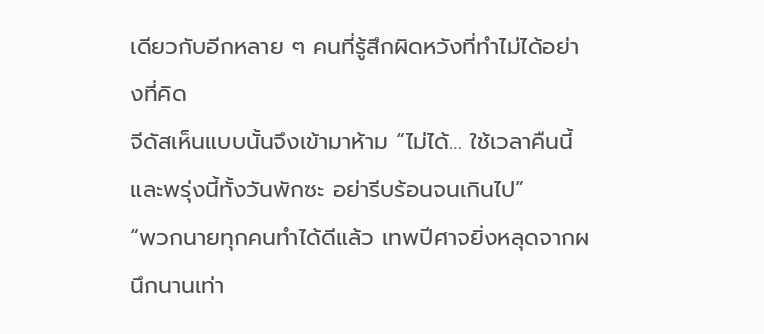เดียวกับอีกหลาย ๆ คนที่รู้สึกผิดหวังที่ทำไม่ได้อย่างที่คิด
จีดัสเห็นแบบนั้นจึงเข้ามาห้าม “ไม่ได้… ใช้เวลาคืนนี้และพรุ่งนี้ทั้งวันพักซะ อย่ารีบร้อนจนเกินไป”
“พวกนายทุกคนทำได้ดีแล้ว เทพปีศาจยิ่งหลุดจากผนึกนานเท่า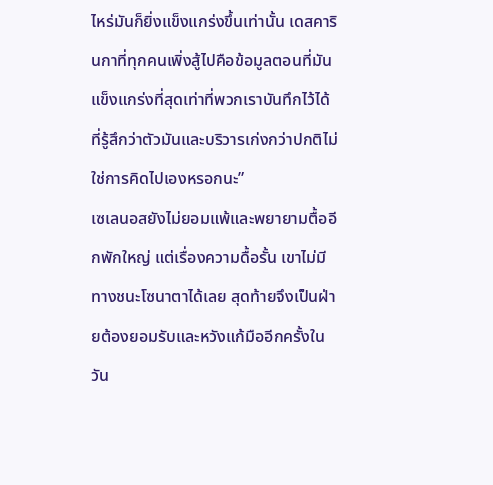ไหร่มันก็ยิ่งแข็งแกร่งขึ้นเท่านั้น เดสคารินกาที่ทุกคนเพิ่งสู้ไปคือข้อมูลตอนที่มันแข็งแกร่งที่สุดเท่าที่พวกเราบันทึกไว้ได้ ที่รู้สึกว่าตัวมันและบริวารเก่งกว่าปกติไม่ใช่การคิดไปเองหรอกนะ”
เซเลนอสยังไม่ยอมแพ้และพยายามตื้ออีกพักใหญ่ แต่เรื่องความดื้อรั้น เขาไม่มีทางชนะโซนาตาได้เลย สุดท้ายจึงเป็นฝ่ายต้องยอมรับและหวังแก้มืออีกครั้งในวัน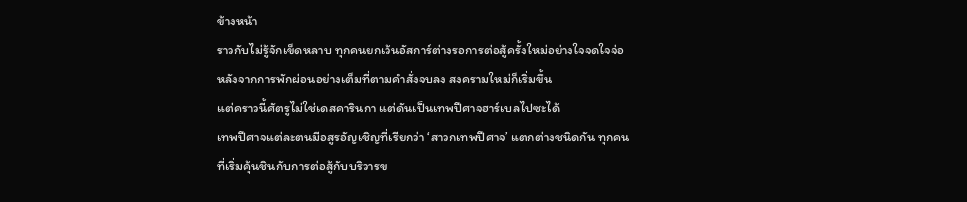ข้างหน้า
ราวกับไม่รู้จักเข็ดหลาบ ทุกคนยกเว้นอัสการ์ต่างรอการต่อสู้ครั้งใหม่อย่างใจจดใจจ่อ หลังจากการพักผ่อนอย่างเต็มที่ตามคำสั่งจบลง สงครามใหม่ก็เริ่มขึ้น
แต่คราวนี้ศัตรูไม่ใช่เดสคารินกา แต่ดันเป็นเทพปีศาจฮาร์เบลไปซะได้
เทพปีศาจแต่ละตนมีอสูรอัญเชิญที่เรียกว่า ‘สาวกเทพปีศาจ’ แตกต่างชนิดกัน ทุกคนที่เริ่มคุ้นชินกับการต่อสู้กับบริวารข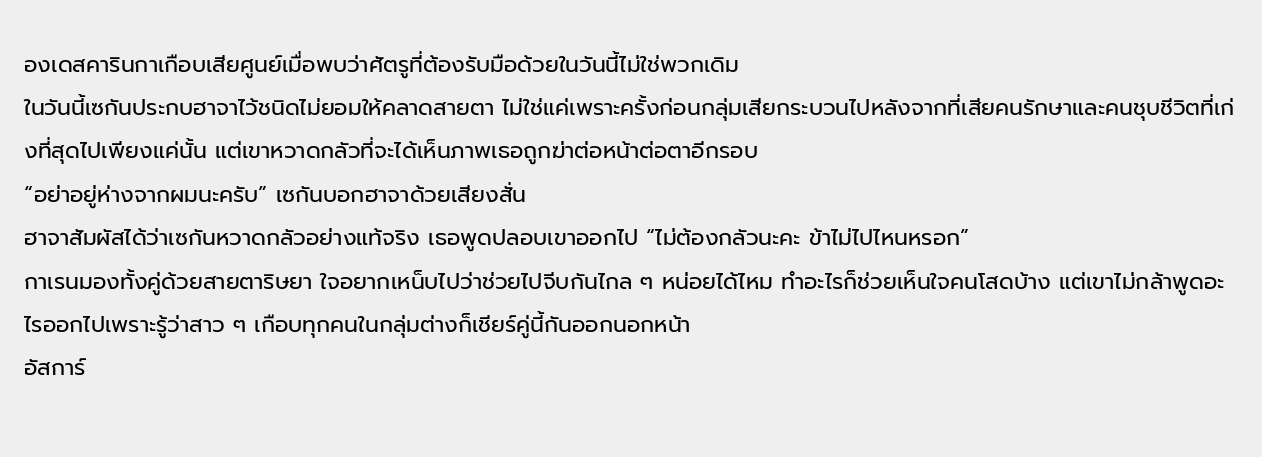องเดสคารินกาเกือบเสียศูนย์เมื่อพบว่าศัตรูที่ต้องรับมือด้วยในวันนี้ไม่ใช่พวกเดิม
ในวันนี้เซกันประกบฮาจาไว้ชนิดไม่ยอมให้คลาดสายตา ไม่ใช่แค่เพราะครั้งก่อนกลุ่มเสียกระบวนไปหลังจากที่เสียคนรักษาและคนชุบชีวิตที่เก่งที่สุดไปเพียงแค่นั้น แต่เขาหวาดกลัวที่จะได้เห็นภาพเธอถูกฆ่าต่อหน้าต่อตาอีกรอบ
“อย่าอยู่ห่างจากผมนะครับ” เซกันบอกฮาจาด้วยเสียงสั่น
ฮาจาสัมผัสได้ว่าเซกันหวาดกลัวอย่างแท้จริง เธอพูดปลอบเขาออกไป “ไม่ต้องกลัวนะคะ ข้าไม่ไปไหนหรอก”
กาเรนมองทั้งคู่ด้วยสายตาริษยา ใจอยากเหน็บไปว่าช่วยไปจีบกันไกล ๆ หน่อยได้ไหม ทำอะไรก็ช่วยเห็นใจคนโสดบ้าง แต่เขาไม่กล้าพูดอะไรออกไปเพราะรู้ว่าสาว ๆ เกือบทุกคนในกลุ่มต่างก็เชียร์คู่นี้กันออกนอกหน้า
อัสการ์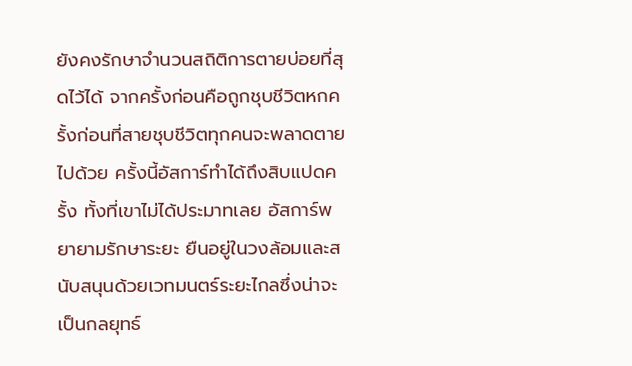ยังคงรักษาจำนวนสถิติการตายบ่อยที่สุดไว้ได้ จากครั้งก่อนคือถูกชุบชีวิตหกครั้งก่อนที่สายชุบชีวิตทุกคนจะพลาดตายไปด้วย ครั้งนี้อัสการ์ทำได้ถึงสิบแปดครั้ง ทั้งที่เขาไม่ได้ประมาทเลย อัสการ์พยายามรักษาระยะ ยืนอยู่ในวงล้อมและสนับสนุนด้วยเวทมนตร์ระยะไกลซึ่งน่าจะเป็นกลยุทธ์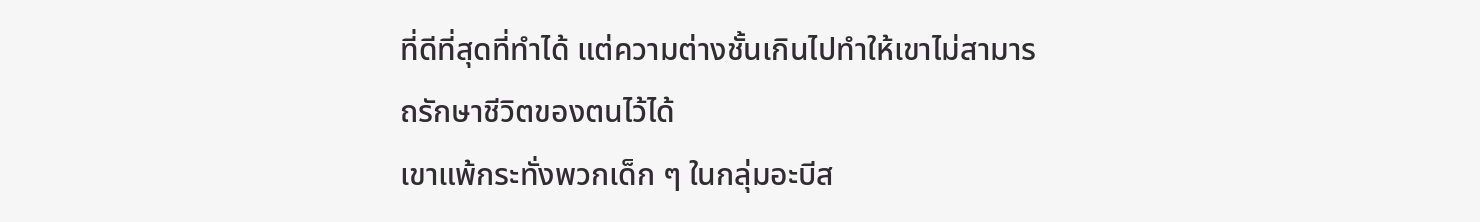ที่ดีที่สุดที่ทำได้ แต่ความต่างชั้นเกินไปทำให้เขาไม่สามารถรักษาชีวิตของตนไว้ได้
เขาแพ้กระทั่งพวกเด็ก ๆ ในกลุ่มอะบีส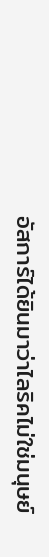อัสการ์ได้ยินมาว่าไลริคไม่ใช่มนุษย์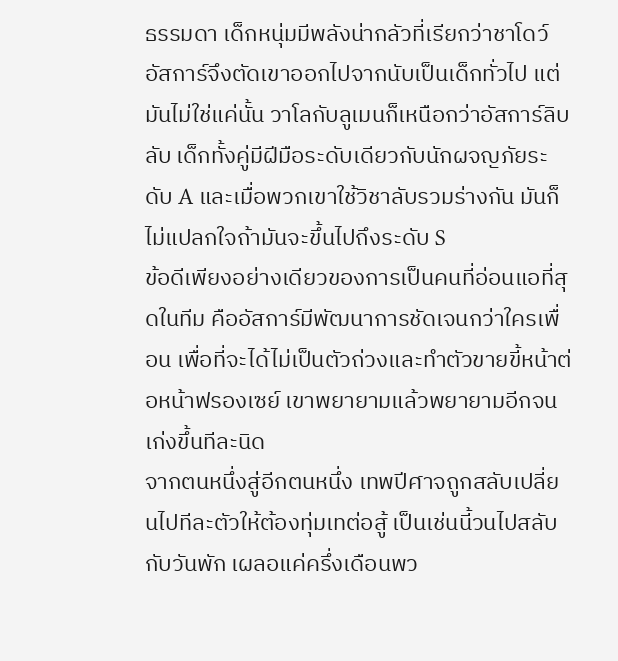ธรรมดา เด็กหนุ่มมีพลังน่ากลัวที่เรียกว่าชาโดว์ อัสการ์จึงตัดเขาออกไปจากนับเป็นเด็กทั่วไป แต่มันไม่ใช่แค่นั้น วาโลกับลูเมนก็เหนือกว่าอัสการ์ลิบลับ เด็กทั้งคู่มีฝีมือระดับเดียวกับนักผจญภัยระดับ A และเมื่อพวกเขาใช้วิชาลับรวมร่างกัน มันก็ไม่แปลกใจถ้ามันจะขึ้นไปถึงระดับ S
ข้อดีเพียงอย่างเดียวของการเป็นคนที่อ่อนแอที่สุดในทีม คืออัสการ์มีพัฒนาการชัดเจนกว่าใครเพื่อน เพื่อที่จะได้ไม่เป็นตัวถ่วงและทำตัวขายขี้หน้าต่อหน้าฟรองเซย์ เขาพยายามแล้วพยายามอีกจนเก่งขึ้นทีละนิด
จากตนหนึ่งสู่อีกตนหนึ่ง เทพปีศาจถูกสลับเปลี่ยนไปทีละตัวให้ต้องทุ่มเทต่อสู้ เป็นเช่นนี้วนไปสลับกับวันพัก เผลอแค่ครึ่งเดือนพว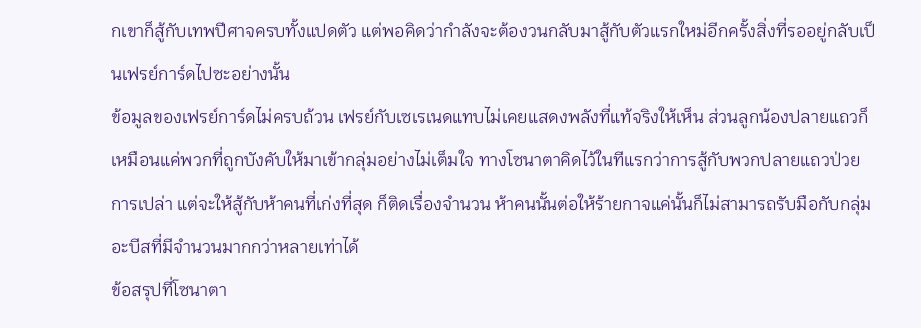กเขาก็สู้กับเทพปีศาจครบทั้งแปดตัว แต่พอคิดว่ากำลังจะต้องวนกลับมาสู้กับตัวแรกใหม่อีกครั้งสิ่งที่รออยู่กลับเป็นเฟรย์การ์ดไปซะอย่างนั้น
ข้อมูลของเฟรย์การ์ดไม่ครบถ้วน เฟรย์กับเซเรเนดแทบไม่เคยแสดงพลังที่แท้จริงให้เห็น ส่วนลูกน้องปลายแถวก็เหมือนแค่พวกที่ถูกบังคับให้มาเข้ากลุ่มอย่างไม่เต็มใจ ทางโซนาตาคิดไว้ในทีแรกว่าการสู้กับพวกปลายแถวป่วยการเปล่า แต่จะให้สู้กับห้าคนที่เก่งที่สุด ก็ติดเรื่องจำนวน ห้าคนนั้นต่อให้ร้ายกาจแค่นั้นก็ไม่สามารถรับมือกับกลุ่มอะบีสที่มีจำนวนมากกว่าหลายเท่าได้
ข้อสรุปที่โซนาตา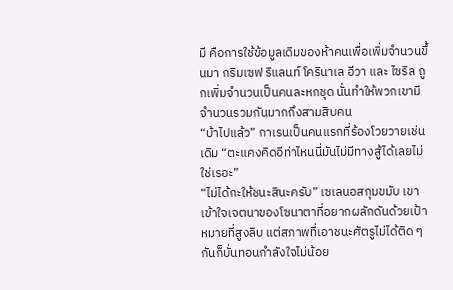มี คือการใช้ข้อมูลเดิมของห้าคนเพื่อเพิ่มจำนวนขึ้นมา กริมเซฟ ริแลนท์ โครินาเล อีวา และ ไซริล ถูกเพิ่มจำนวนเป็นคนละหกชุด นั่นทำให้พวกเขามีจำนวนรวมกันมากถึงสามสิบคน
“บ้าไปแล้ว” กาเรนเป็นคนแรกที่ร้องโวยวายเช่นเดิม “ตะแคงคิดอีท่าไหนนี่มันไม่มีทางสู้ได้เลยไม่ใช่เรอะ”
“ไม่ได้กะให้ชนะสินะครับ” เซเลนอสกุมขมับ เขาเข้าใจเจตนาของโซนาตาที่อยากผลักดันด้วยเป้าหมายที่สูงลิบ แต่สภาพที่เอาชนะศัตรูไม่ได้ติด ๆ กันก็บั่นทอนกำลังใจไม่น้อย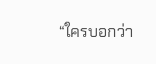“ใครบอกว่า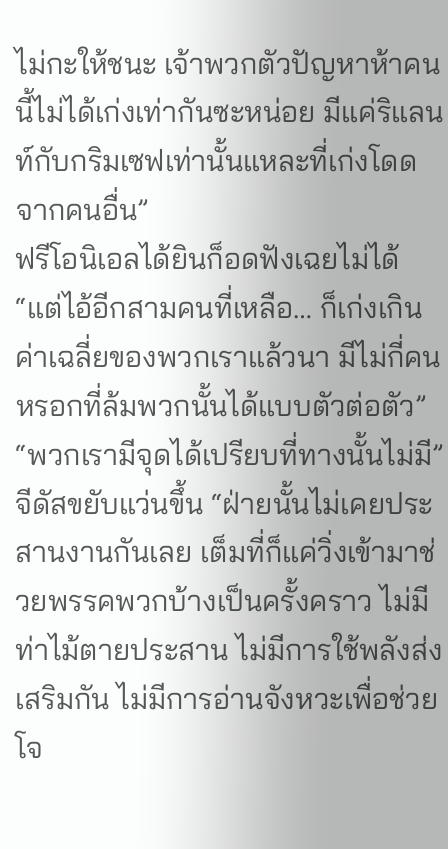ไม่กะให้ชนะ เจ้าพวกตัวปัญหาห้าคนนี้ไม่ได้เก่งเท่ากันซะหน่อย มีแค่ริแลนท์กับกริมเซฟเท่านั้นแหละที่เก่งโดดจากคนอื่น”
ฟรีโอนิเอลได้ยินก็อดฟังเฉยไม่ได้ “แต่ไอ้อีกสามคนที่เหลือ… ก็เก่งเกินค่าเฉลี่ยของพวกเราแล้วนา มีไม่กี่คนหรอกที่ล้มพวกนั้นได้แบบตัวต่อตัว”
“พวกเรามีจุดได้เปรียบที่ทางนั้นไม่มี” จีดัสขยับแว่นขึ้น “ฝ่ายนั้นไม่เคยประสานงานกันเลย เต็มที่ก็แค่วิ่งเข้ามาช่วยพรรคพวกบ้างเป็นครั้งคราว ไม่มีท่าไม้ตายประสาน ไม่มีการใช้พลังส่งเสริมกัน ไม่มีการอ่านจังหวะเพื่อช่วยโจ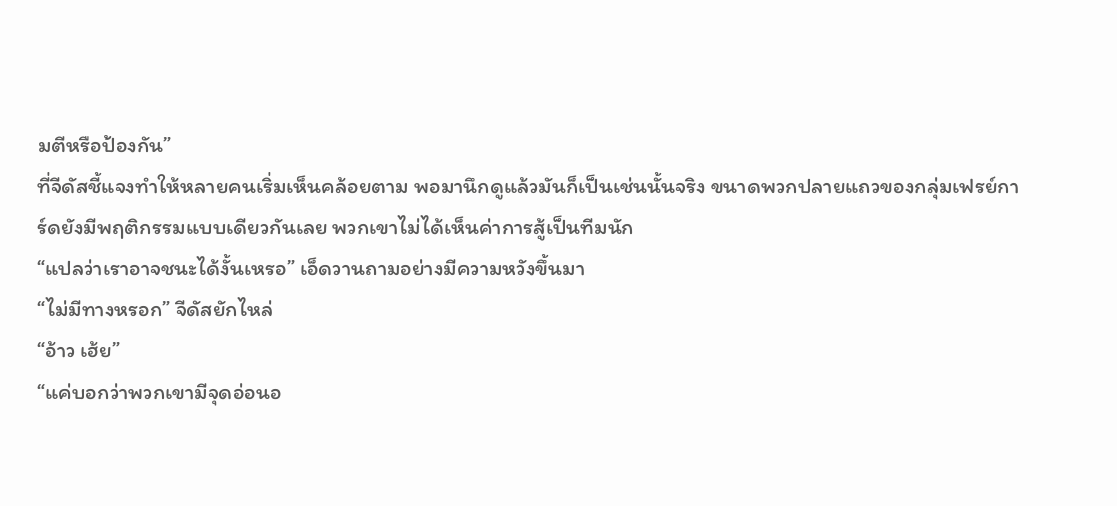มตีหรือป้องกัน”
ที่จีดัสชี้แจงทำให้หลายคนเริ่มเห็นคล้อยตาม พอมานึกดูแล้วมันก็เป็นเช่นนั้นจริง ขนาดพวกปลายแถวของกลุ่มเฟรย์การ์ดยังมีพฤติกรรมแบบเดียวกันเลย พวกเขาไม่ได้เห็นค่าการสู้เป็นทีมนัก
“แปลว่าเราอาจชนะได้งั้นเหรอ” เอ็ดวานถามอย่างมีความหวังขึ้นมา
“ไม่มีทางหรอก” จีดัสยักไหล่
“อ้าว เฮ้ย”
“แค่บอกว่าพวกเขามีจุดอ่อนอ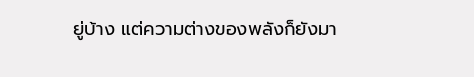ยู่บ้าง แต่ความต่างของพลังก็ยังมา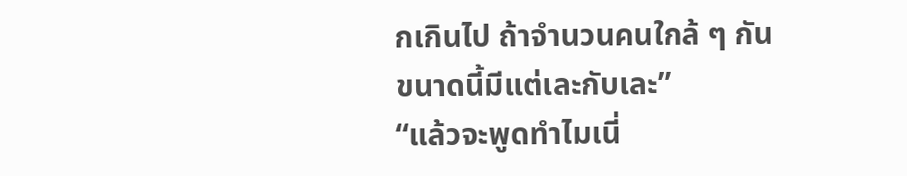กเกินไป ถ้าจำนวนคนใกล้ ๆ กันขนาดนี้มีแต่เละกับเละ”
“แล้วจะพูดทำไมเนี่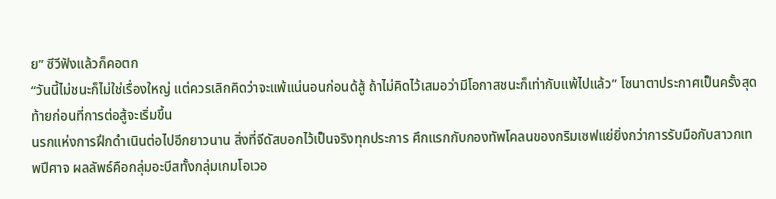ย” ซีวีฟังแล้วก็คอตก
“วันนี้ไม่ชนะก็ไม่ใช่เรื่องใหญ่ แต่ควรเลิกคิดว่าจะแพ้แน่นอนก่อนด้สู้ ถ้าไม่คิดไว้เสมอว่ามีโอกาสชนะก็เท่ากับแพ้ไปแล้ว” โซนาตาประกาศเป็นครั้งสุดท้ายก่อนที่การต่อสู้จะเริ่มขึ้น
นรกแห่งการฝึกดำเนินต่อไปอีกยาวนาน สิ่งที่จีดัสบอกไว้เป็นจริงทุกประการ ศึกแรกกับกองทัพโคลนของกริมเซฟแย่ยิ่งกว่าการรับมือกับสาวกเทพปีศาจ ผลลัพธ์คือกลุ่มอะบีสทั้งกลุ่มเกมโอเวอ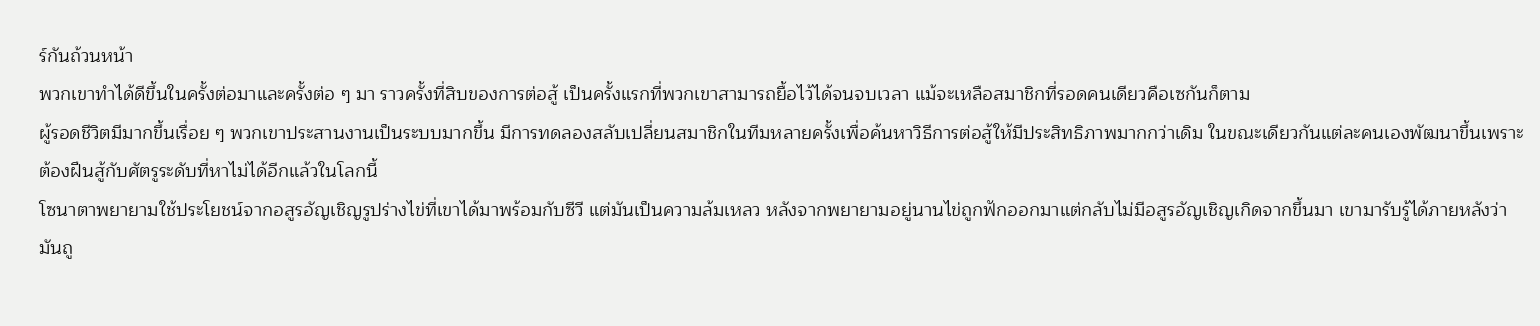ร์กันถ้วนหน้า
พวกเขาทำได้ดีขึ้นในครั้งต่อมาและครั้งต่อ ๆ มา ราวครั้งที่สิบของการต่อสู้ เป็นครั้งแรกที่พวกเขาสามารถยื้อไว้ได้จนจบเวลา แม้จะเหลือสมาชิกที่รอดคนเดียวคือเซกันก็ตาม
ผู้รอดชีวิตมีมากขึ้นเรื่อย ๆ พวกเขาประสานงานเป็นระบบมากขึ้น มีการทดลองสลับเปลี่ยนสมาชิกในทีมหลายครั้งเพื่อค้นหาวิธีการต่อสู้ให้มีประสิทธิภาพมากกว่าเดิม ในขณะเดียวกันแต่ละคนเองพัฒนาขึ้นเพราะต้องฝืนสู้กับศัตรูระดับที่หาไม่ได้อีกแล้วในโลกนี้
โซนาตาพยายามใช้ประโยชน์จากอสูรอัญเชิญรูปร่างไข่ที่เขาได้มาพร้อมกับซีวี แต่มันเป็นความล้มเหลว หลังจากพยายามอยู่นานไข่ถูกฟักออกมาแต่กลับไม่มีอสูรอัญเชิญเกิดจากขึ้นมา เขามารับรู้ได้ภายหลังว่ามันถู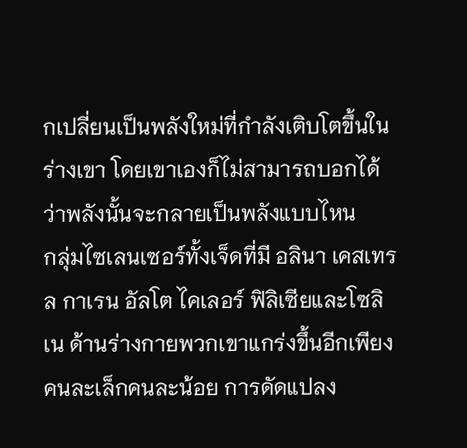กเปลี่ยนเป็นพลังใหม่ที่กำลังเติบโตขึ้นในร่างเขา โดยเขาเองก็ไม่สามารถบอกได้ว่าพลังนั้นจะกลายเป็นพลังแบบไหน
กลุ่มไซเลนเซอร์ทั้งเจ็ดที่มี อลินา เคสเทรล กาเรน อัลโต ไคเลอร์ ฟิลิเซียและโซลิเน ด้านร่างกายพวกเขาแกร่งขึ้นอีกเพียงคนละเล็กคนละน้อย การดัดแปลง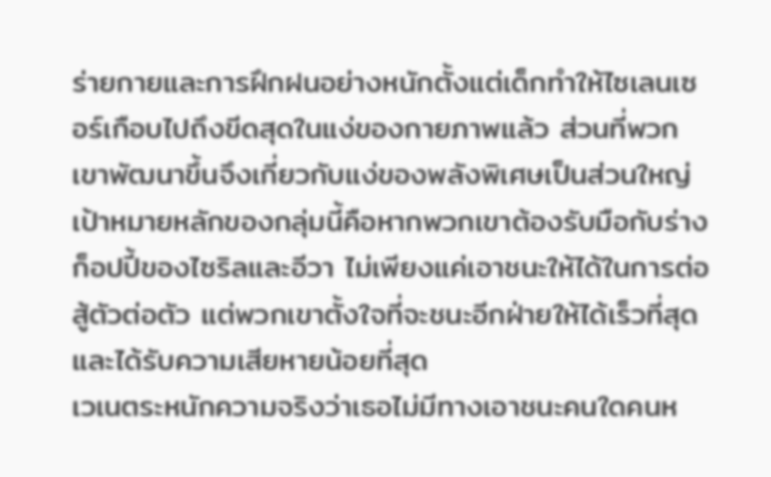ร่ายกายและการฝึกฝนอย่างหนักตั้งแต่เด็กทำให้ไซเลนเซอร์เกือบไปถึงขีดสุดในแง่ของกายภาพแล้ว ส่วนที่พวกเขาพัฒนาขึ้นจึงเกี่ยวกับแง่ของพลังพิเศษเป็นส่วนใหญ่
เป้าหมายหลักของกลุ่มนี้คือหากพวกเขาต้องรับมือกับร่างก็อปปี้ของไซริลและอีวา ไม่เพียงแค่เอาชนะให้ได้ในการต่อสู้ตัวต่อตัว แต่พวกเขาตั้งใจที่จะชนะอีกฝ่ายให้ได้เร็วที่สุดและได้รับความเสียหายน้อยที่สุด
เวเนตระหนักความจริงว่าเธอไม่มีทางเอาชนะคนใดคนห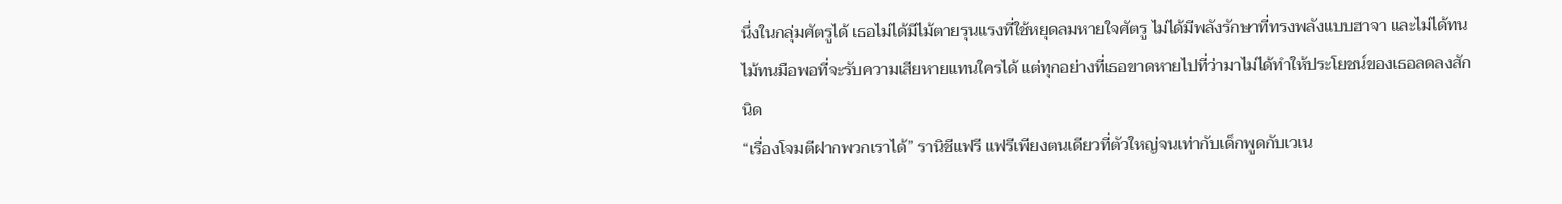นึ่งในกลุ่มศัตรูได้ เธอไม่ได้มีไม้ตายรุนแรงที่ใช้หยุดลมหายใจศัตรู ไม่ได้มีพลังรักษาที่ทรงพลังแบบฮาจา และไม่ได้ทนไม้ทนมือพอที่จะรับความเสียหายแทนใครได้ แต่ทุกอย่างที่เธอขาดหายไปที่ว่ามาไม่ได้ทำให้ประโยชน์ของเธอลดลงสักนิด
“เรื่องโจมตีฝากพวกเราได้” รานิชีแฟรี แฟรีเพียงตนเดียวที่ตัวใหญ่จนเท่ากับเด็กพูดกับเวเน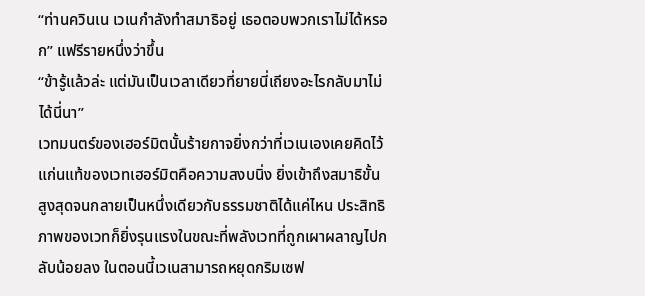“ท่านควินเน เวเนกำลังทำสมาธิอยู่ เธอตอบพวกเราไม่ได้หรอก” แฟรีรายหนึ่งว่าขึ้น
“ข้ารู้แล้วล่ะ แต่มันเป็นเวลาเดียวที่ยายนี่เถียงอะไรกลับมาไม่ได้นี่นา”
เวทมนตร์ของเฮอร์มิตนั้นร้ายกาจยิ่งกว่าที่เวเนเองเคยคิดไว้ แก่นแท้ของเวทเฮอร์มิตคือความสงบนิ่ง ยิ่งเข้าถึงสมาธิขั้นสูงสุดจนกลายเป็นหนึ่งเดียวกับธรรมชาติได้แค่ไหน ประสิทธิภาพของเวทก็ยิ่งรุนแรงในขณะที่พลังเวทที่ถูกเผาผลาญไปกลับน้อยลง ในตอนนี้เวเนสามารถหยุดกริมเซฟ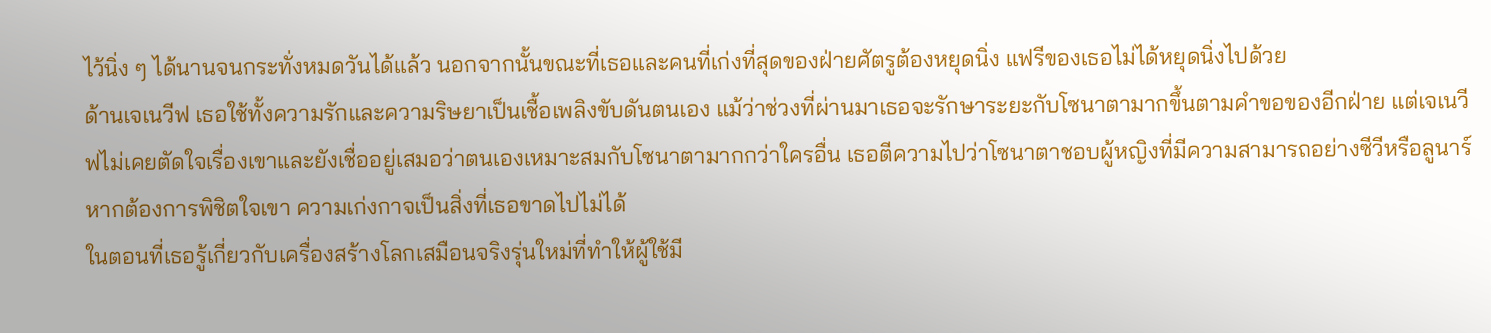ไว้นิ่ง ๆ ได้นานจนกระทั่งหมดวันได้แล้ว นอกจากนั้นขณะที่เธอและคนที่เก่งที่สุดของฝ่ายศัตรูต้องหยุดนิ่ง แฟรีของเธอไม่ได้หยุดนิ่งไปด้วย
ด้านเจเนวีฟ เธอใช้ทั้งความรักและความริษยาเป็นเชื้อเพลิงขับดันตนเอง แม้ว่าช่วงที่ผ่านมาเธอจะรักษาระยะกับโซนาตามากขึ้นตามคำขอของอีกฝ่าย แต่เจเนวีฟไม่เคยตัดใจเรื่องเขาและยังเชื่ออยู่เสมอว่าตนเองเหมาะสมกับโซนาตามากกว่าใครอื่น เธอตีความไปว่าโซนาตาชอบผู้หญิงที่มีความสามารถอย่างซีวีหรือลูนาร์
หากต้องการพิชิตใจเขา ความเก่งกาจเป็นสิ่งที่เธอขาดไปไม่ได้
ในตอนที่เธอรู้เกี่ยวกับเครื่องสร้างโลกเสมือนจริงรุ่นใหม่ที่ทำให้ผู้ใช้มี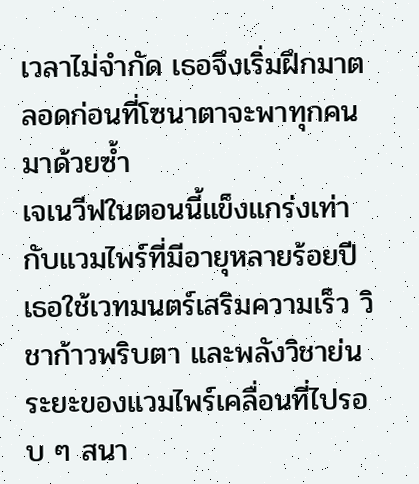เวลาไม่จำกัด เธอจึงเริ่มฝึกมาตลอดก่อนที่โซนาตาจะพาทุกคนมาด้วยซ้ำ
เจเนวีฟในตอนนี้แข็งแกร่งเท่ากับแวมไพร์ที่มีอายุหลายร้อยปี เธอใช้เวทมนตร์เสริมความเร็ว วิชาก้าวพริบตา และพลังวิชาย่นระยะของแวมไพร์เคลื่อนที่ไปรอบ ๆ สนา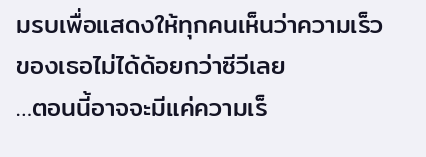มรบเพื่อแสดงให้ทุกคนเห็นว่าความเร็วของเธอไม่ได้ด้อยกว่าซีวีเลย
…ตอนนี้อาจจะมีแค่ความเร็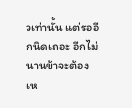วเท่านั้น แต่รออีกนิดเถอะ อีกไม่นานข้าจะต้องเห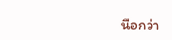นือกว่า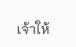เจ้าให้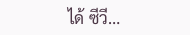ได้ ซีวี…